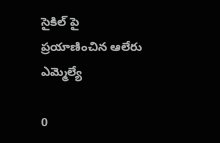సైకిల్ పై ప్రయాణించిన ఆలేరు ఎమ్మెల్యే

0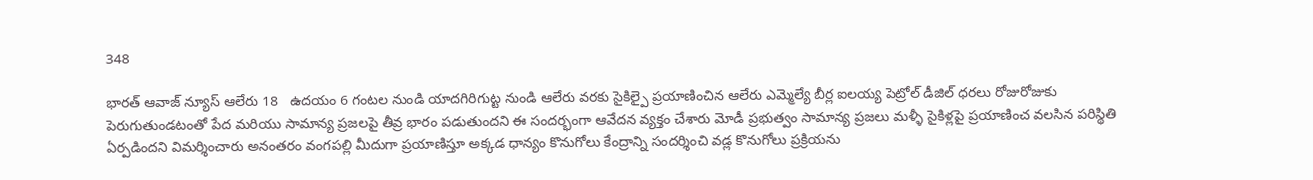348

భారత్ ఆవాజ్ న్యూస్ ఆలేరు 18   ఉదయం 6 గంటల నుండి యాదగిరిగుట్ట నుండి ఆలేరు వరకు సైకిల్పై ప్రయాణించిన ఆలేరు ఎమ్మెల్యే బీర్ల ఐలయ్య పెట్రోల్ డీజిల్ ధరలు రోజురోజుకు పెరుగుతుండటంతో పేద మరియు సామాన్య ప్రజలపై తీవ్ర భారం పడుతుందని ఈ సందర్భంగా ఆవేదన వ్యక్తం చేశారు మోడీ ప్రభుత్వం సామాన్య ప్రజలు మళ్ళీ సైకిళ్లపై ప్రయాణించ వలసిన పరిస్థితి ఏర్పడిందని విమర్శించారు అనంతరం వంగపల్లి మీదుగా ప్రయాణిస్తూ అక్కడ ధాన్యం కొనుగోలు కేంద్రాన్ని సందర్శించి వడ్ల కొనుగోలు ప్రక్రియను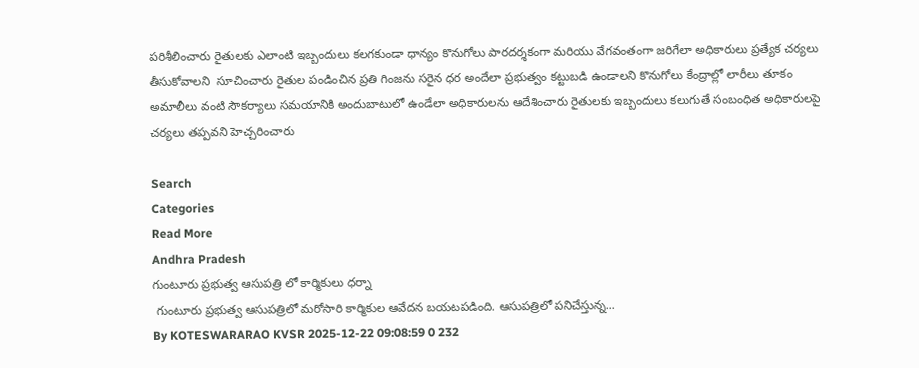పరిశీలించారు రైతులకు ఎలాంటి ఇబ్బందులు కలగకుండా ధాన్యం కొనుగోలు పారదర్శకంగా మరియు వేగవంతంగా జరిగేలా అధికారులు ప్రత్యేక చర్యలు తీసుకోవాలని  సూచించారు రైతుల పండించిన ప్రతి గింజను సరైన ధర అందేలా ప్రభుత్వం కట్టుబడి ఉండాలని కొనుగోలు కేంద్రాల్లో లారీలు తూకం అమాలీలు వంటి సౌకర్యాలు సమయానికి అందుబాటులో ఉండేలా అధికారులను ఆదేశించారు రైతులకు ఇబ్బందులు కలుగుతే సంబంధిత అధికారులపై చర్యలు తప్పవని హెచ్చరించారు

Search
Categories
Read More
Andhra Pradesh
గుంటూరు ప్రభుత్వ ఆసుపత్రి లో కార్మికులు ధర్నా
 గుంటూరు ప్రభుత్వ ఆసుపత్రిలో మరోసారి కార్మికుల ఆవేదన బయటపడింది. ఆసుపత్రిలో పనిచేస్తున్న...
By KOTESWARARAO KVSR 2025-12-22 09:08:59 0 232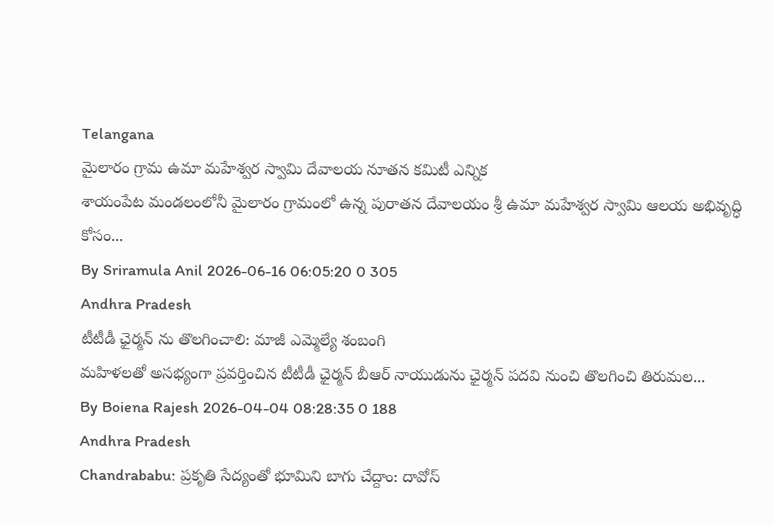Telangana
మైలారం గ్రామ ఉమా మహేశ్వర స్వామి దేవాలయ నూతన కమిటీ ఎన్నిక
శాయంపేట మండలంలోనీ మైలారం గ్రామంలో ఉన్న పురాతన దేవాలయం శ్రీ ఉమా మహేశ్వర స్వామి ఆలయ అభివృద్ధి కోసం...
By Sriramula Anil 2026-06-16 06:05:20 0 305
Andhra Pradesh
టీటీడీ ఛైర్మన్ ను తొలగించాలి: మాజీ ఎమ్మెల్యే శంబంగి
మహిళలతో అసభ్యంగా ప్రవర్తించిన టీటీడీ ఛైర్మన్ బీఆర్ నాయుడును ఛైర్మన్ పదవి నుంచి తొలగించి తిరుమల...
By Boiena Rajesh 2026-04-04 08:28:35 0 188
Andhra Pradesh
Chandrababu: ప్రకృతి సేద్యంతో భూమిని బాగు చేద్దాం: దావోస్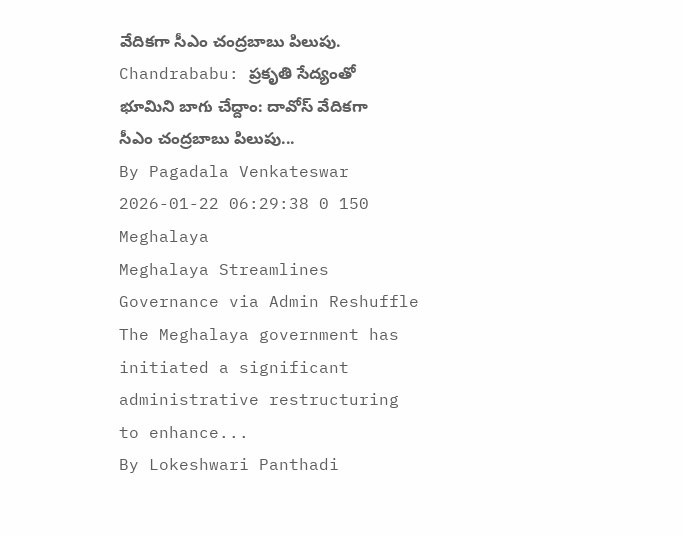వేదికగా సీఎం చంద్రబాబు పిలుపు.
Chandrababu: ప్రకృతి సేద్యంతో భూమిని బాగు చేద్దాం: దావోస్ వేదికగా సీఎం చంద్రబాబు పిలుపు...
By Pagadala Venkateswar 2026-01-22 06:29:38 0 150
Meghalaya
Meghalaya Streamlines Governance via Admin Reshuffle
The Meghalaya government has initiated a significant administrative restructuring to enhance...
By Lokeshwari Panthadi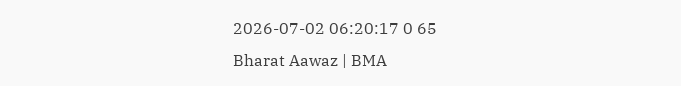2026-07-02 06:20:17 0 65
Bharat Aawaz | BMA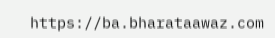https://ba.bharataawaz.com